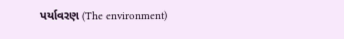પર્યાવરણ (The environment)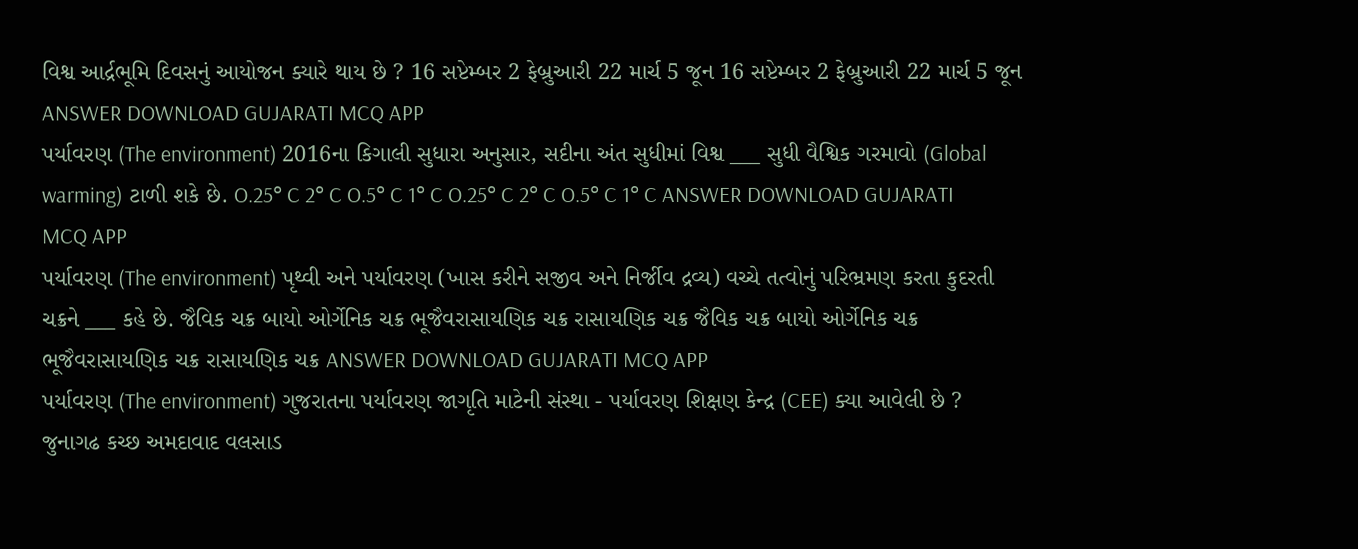વિશ્વ આર્દ્રભૂમિ દિવસનું આયોજન ક્યારે થાય છે ? 16 સપ્ટેમ્બર 2 ફેબ્રુઆરી 22 માર્ચ 5 જૂન 16 સપ્ટેમ્બર 2 ફેબ્રુઆરી 22 માર્ચ 5 જૂન ANSWER DOWNLOAD GUJARATI MCQ APP
પર્યાવરણ (The environment) 2016ના કિગાલી સુધારા અનુસાર, સદીના અંત સુધીમાં વિશ્વ ___ સુધી વૈશ્વિક ગરમાવો (Global warming) ટાળી શકે છે. O.25° C 2° C O.5° C 1° C O.25° C 2° C O.5° C 1° C ANSWER DOWNLOAD GUJARATI MCQ APP
પર્યાવરણ (The environment) પૃથ્વી અને પર્યાવરણ (ખાસ કરીને સજીવ અને નિર્જીવ દ્રવ્ય) વચ્ચે તત્વોનું પરિભ્રમણ કરતા કુદરતી ચક્રને ___ કહે છે. જૈવિક ચક્ર બાયો ઓર્ગેનિક ચક્ર ભૂજૈવરાસાયણિક ચક્ર રાસાયણિક ચક્ર જૈવિક ચક્ર બાયો ઓર્ગેનિક ચક્ર ભૂજૈવરાસાયણિક ચક્ર રાસાયણિક ચક્ર ANSWER DOWNLOAD GUJARATI MCQ APP
પર્યાવરણ (The environment) ગુજરાતના પર્યાવરણ જાગૃતિ માટેની સંસ્થા - પર્યાવરણ શિક્ષણ કેન્દ્ર (CEE) ક્યા આવેલી છે ? જુનાગઢ કચ્છ અમદાવાદ વલસાડ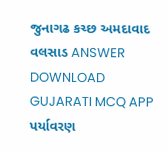જુનાગઢ કચ્છ અમદાવાદ વલસાડ ANSWER DOWNLOAD GUJARATI MCQ APP
પર્યાવરણ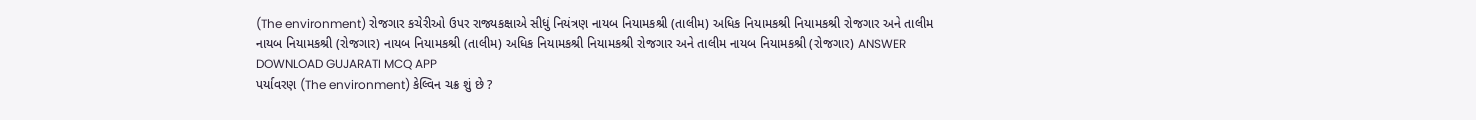(The environment) રોજગાર કચેરીઓ ઉપર રાજ્યકક્ષાએ સીધું નિયંત્રણ નાયબ નિયામકશ્રી (તાલીમ) અધિક નિયામકશ્રી નિયામકશ્રી રોજગાર અને તાલીમ નાયબ નિયામકશ્રી (રોજગાર) નાયબ નિયામકશ્રી (તાલીમ) અધિક નિયામકશ્રી નિયામકશ્રી રોજગાર અને તાલીમ નાયબ નિયામકશ્રી (રોજગાર) ANSWER DOWNLOAD GUJARATI MCQ APP
પર્યાવરણ (The environment) કેલ્વિન ચક્ર શું છે ?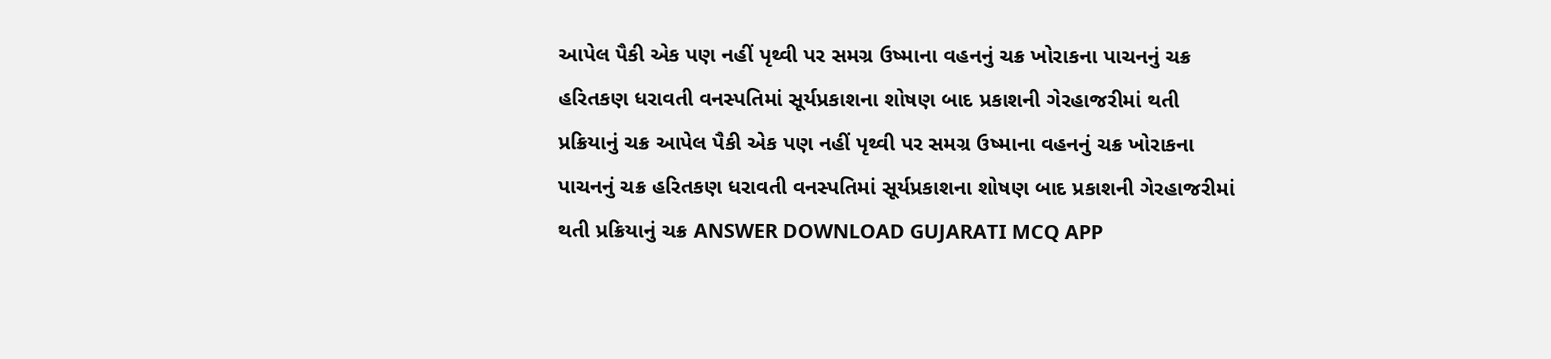આપેલ પૈકી એક પણ નહીં પૃથ્વી પર સમગ્ર ઉષ્માના વહનનું ચક્ર ખોરાકના પાચનનું ચક્ર હરિતકણ ધરાવતી વનસ્પતિમાં સૂર્યપ્રકાશના શોષણ બાદ પ્રકાશની ગેરહાજરીમાં થતી પ્રક્રિયાનું ચક્ર આપેલ પૈકી એક પણ નહીં પૃથ્વી પર સમગ્ર ઉષ્માના વહનનું ચક્ર ખોરાકના પાચનનું ચક્ર હરિતકણ ધરાવતી વનસ્પતિમાં સૂર્યપ્રકાશના શોષણ બાદ પ્રકાશની ગેરહાજરીમાં થતી પ્રક્રિયાનું ચક્ર ANSWER DOWNLOAD GUJARATI MCQ APP